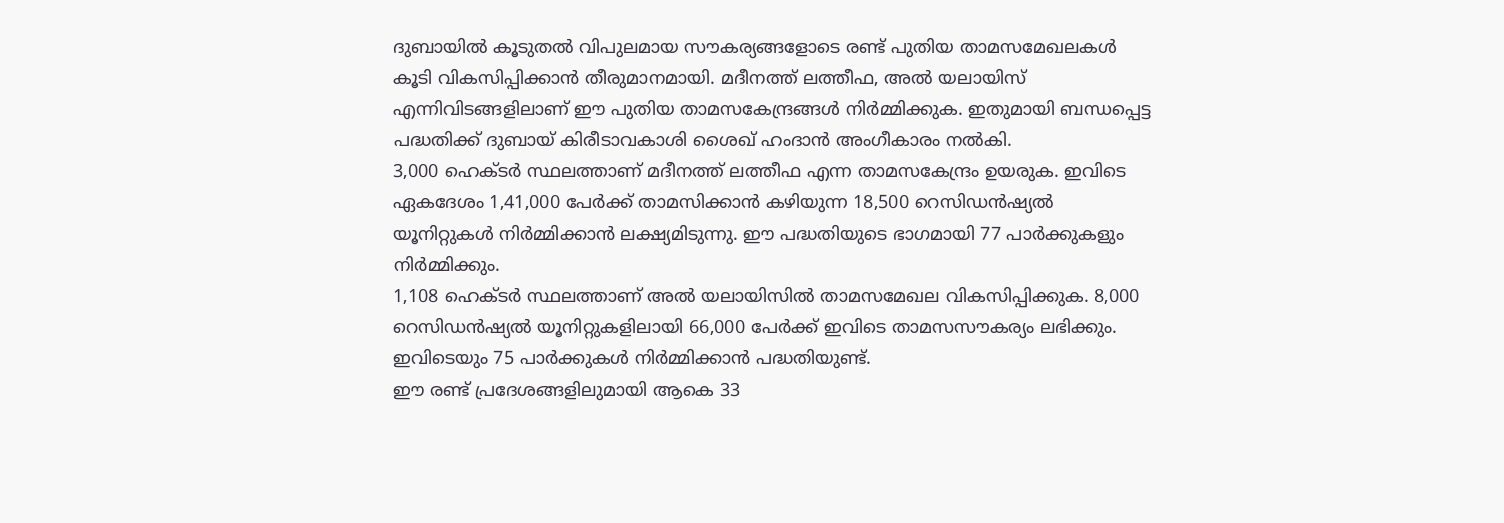ദുബായിൽ കൂടുതൽ വിപുലമായ സൗകര്യങ്ങളോടെ രണ്ട് പുതിയ താമസമേഖലകൾ കൂടി വികസിപ്പിക്കാൻ തീരുമാനമായി. മദീനത്ത് ലത്തീഫ, അൽ യലായിസ് എന്നിവിടങ്ങളിലാണ് ഈ പുതിയ താമസകേന്ദ്രങ്ങൾ നിർമ്മിക്കുക. ഇതുമായി ബന്ധപ്പെട്ട പദ്ധതിക്ക് ദുബായ് കിരീടാവകാശി ശൈഖ് ഹംദാൻ അംഗീകാരം നൽകി.
3,000 ഹെക്ടർ സ്ഥലത്താണ് മദീനത്ത് ലത്തീഫ എന്ന താമസകേന്ദ്രം ഉയരുക. ഇവിടെ ഏകദേശം 1,41,000 പേർക്ക് താമസിക്കാൻ കഴിയുന്ന 18,500 റെസിഡൻഷ്യൽ യൂനിറ്റുകൾ നിർമ്മിക്കാൻ ലക്ഷ്യമിടുന്നു. ഈ പദ്ധതിയുടെ ഭാഗമായി 77 പാർക്കുകളും നിർമ്മിക്കും.
1,108 ഹെക്ടർ സ്ഥലത്താണ് അൽ യലായിസിൽ താമസമേഖല വികസിപ്പിക്കുക. 8,000 റെസിഡൻഷ്യൽ യൂനിറ്റുകളിലായി 66,000 പേർക്ക് ഇവിടെ താമസസൗകര്യം ലഭിക്കും. ഇവിടെയും 75 പാർക്കുകൾ നിർമ്മിക്കാൻ പദ്ധതിയുണ്ട്.
ഈ രണ്ട് പ്രദേശങ്ങളിലുമായി ആകെ 33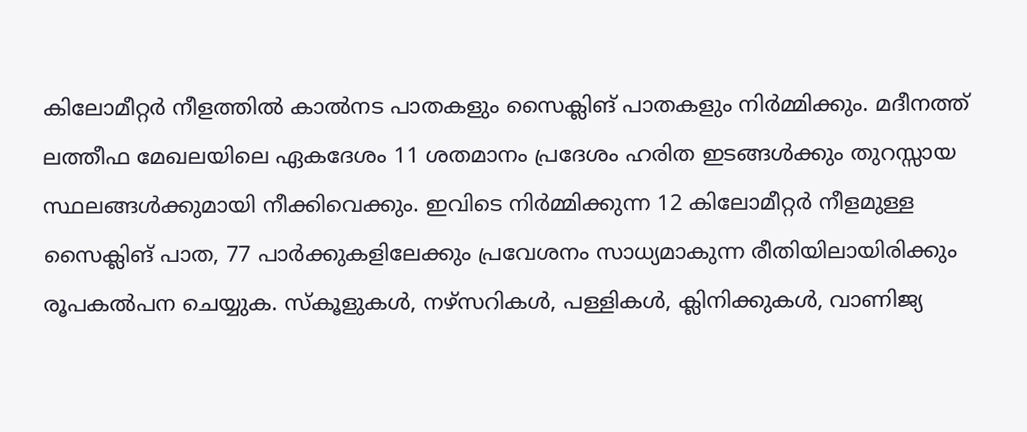കിലോമീറ്റർ നീളത്തിൽ കാൽനട പാതകളും സൈക്ലിങ് പാതകളും നിർമ്മിക്കും. മദീനത്ത് ലത്തീഫ മേഖലയിലെ ഏകദേശം 11 ശതമാനം പ്രദേശം ഹരിത ഇടങ്ങൾക്കും തുറസ്സായ സ്ഥലങ്ങൾക്കുമായി നീക്കിവെക്കും. ഇവിടെ നിർമ്മിക്കുന്ന 12 കിലോമീറ്റർ നീളമുള്ള സൈക്ലിങ് പാത, 77 പാർക്കുകളിലേക്കും പ്രവേശനം സാധ്യമാകുന്ന രീതിയിലായിരിക്കും രൂപകൽപന ചെയ്യുക. സ്കൂളുകൾ, നഴ്സറികൾ, പള്ളികൾ, ക്ലിനിക്കുകൾ, വാണിജ്യ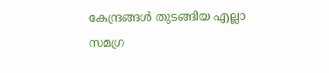കേന്ദ്രങ്ങൾ തുടങ്ങിയ എല്ലാ സമഗ്ര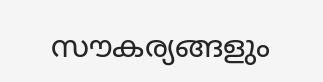സൗകര്യങ്ങളും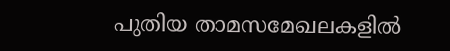പുതിയ താമസമേഖലകളിൽ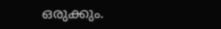ഒരുക്കും.